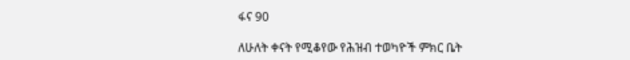ፋና 90

ለሁለት ቀናት የሚቆየው የሕዝብ ተወካዮች ምክር ቤት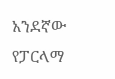አንደኛው የፓርላማ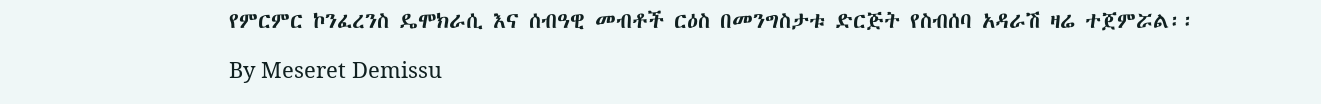የምርምር ኮንፈረንስ ዴሞክራሲ እና ሰብዓዊ መብቶች ርዕስ በመንግስታቱ ድርጅት የስብሰባ አዳራሽ ዛሬ ተጀምሯል፡፡

By Meseret Demissu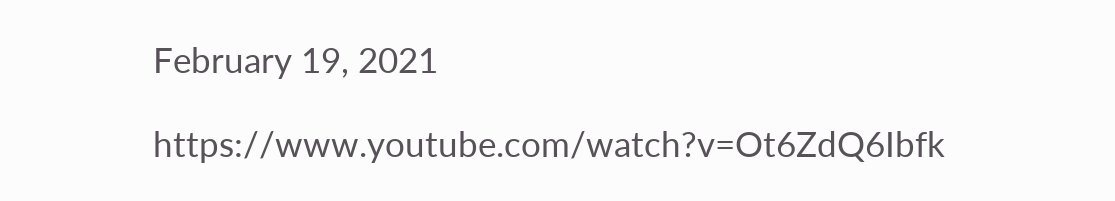February 19, 2021

https://www.youtube.com/watch?v=Ot6ZdQ6Ibfk